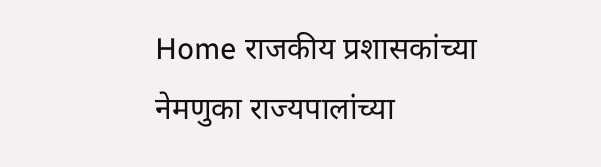Home राजकीय प्रशासकांच्या नेमणुका राज्यपालांच्या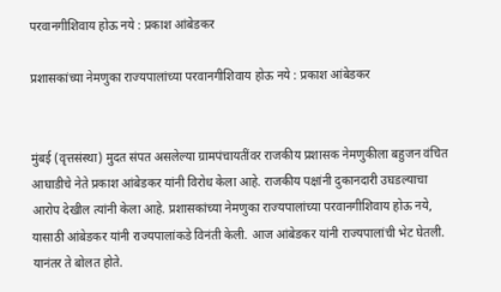परवानगीशिवाय होऊ नये : प्रकाश आंबेडकर

प्रशासकांच्या नेमणुका राज्यपालांच्या परवानगीशिवाय होऊ नये : प्रकाश आंबेडकर


मुंबई (वृत्तसंस्था) मुदत संपत असलेल्या ग्रामपंचायतींवर राजकीय प्रशासक नेमणुकीला बहुजन वंचित आघाडीचे नेते प्रकाश आंबेडकर यांनी विरोध केला आहे. राजकीय पक्षांनी दुकानदारी उघडल्याचा आरोप देखील त्यांनी केला आहे. प्रशासकांच्या नेमणुका राज्यपालांच्या परवानगीशिवाय होऊ नये, यासाठी आंबेडकर यांनी राज्यपालांकडे विनंती केली. आज आंबेडकर यांनी राज्यपालांची भेट घेतली. यानंतर ते बोलत होते.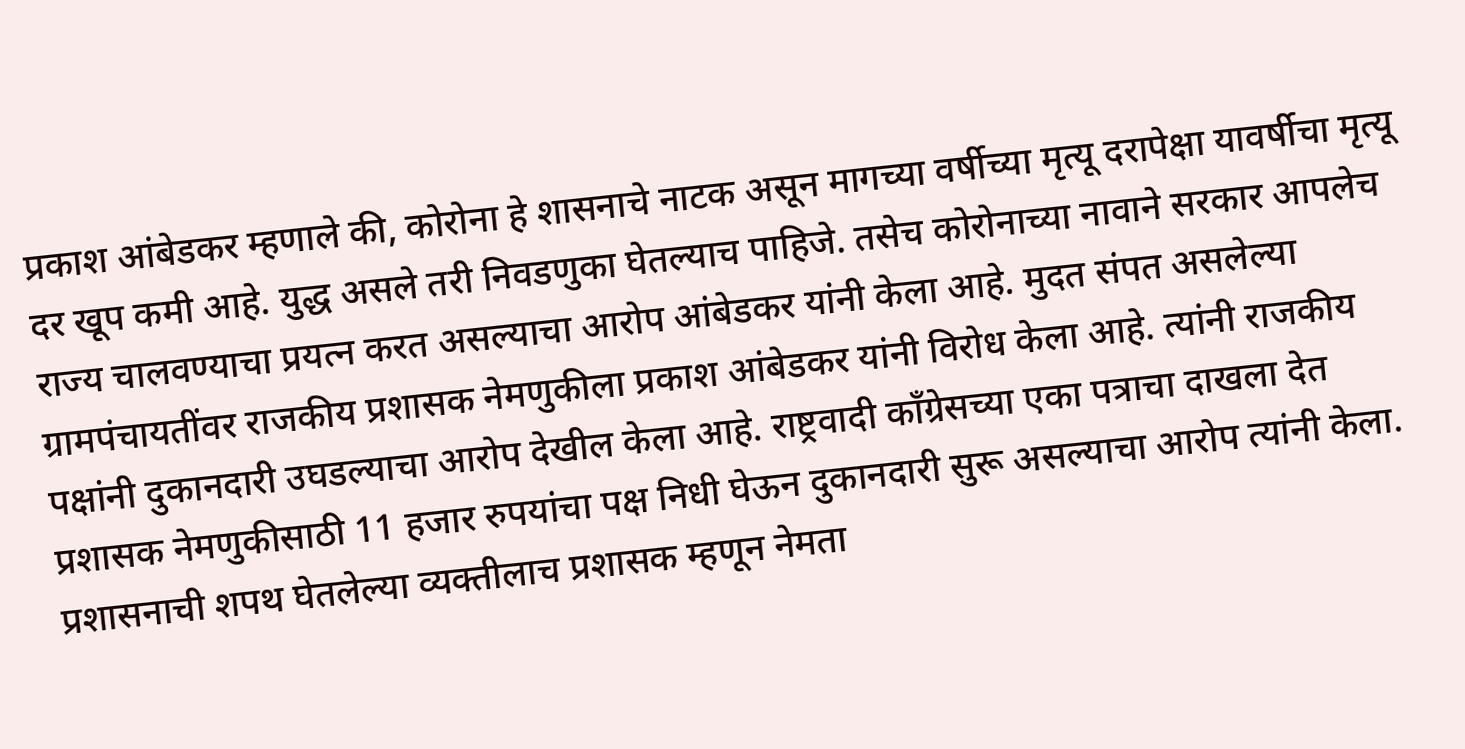प्रकाश आंबेडकर म्हणाले की, कोरोना हे शासनाचे नाटक असून मागच्या वर्षीच्या मृत्यू दरापेक्षा यावर्षीचा मृत्यू दर खूप कमी आहे. युद्ध असले तरी निवडणुका घेतल्याच पाहिजे. तसेच कोरोनाच्या नावाने सरकार आपलेच राज्य चालवण्याचा प्रयत्न करत असल्याचा आरोप आंबेडकर यांनी केला आहे. मुदत संपत असलेल्या ग्रामपंचायतींवर राजकीय प्रशासक नेमणुकीला प्रकाश आंबेडकर यांनी विरोध केला आहे. त्यांनी राजकीय पक्षांनी दुकानदारी उघडल्याचा आरोप देखील केला आहे. राष्ट्रवादी काँग्रेसच्या एका पत्राचा दाखला देत प्रशासक नेमणुकीसाठी 11 हजार रुपयांचा पक्ष निधी घेऊन दुकानदारी सुरू असल्याचा आरोप त्यांनी केला. प्रशासनाची शपथ घेतलेल्या व्यक्तीलाच प्रशासक म्हणून नेमता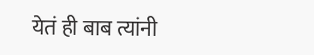येतं ही बाब त्यांनी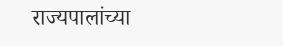राज्यपालांच्या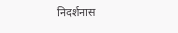निदर्शनास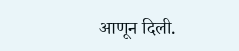आणून दिली.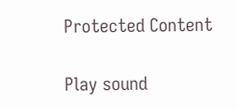Protected Content

Play sound